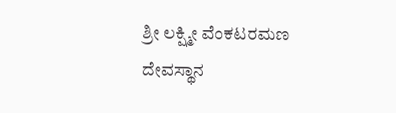ಶ್ರೀ ಲಕ್ಷ್ಮೀ ವೆಂಕಟರಮಣ ದೇವಸ್ಥಾನ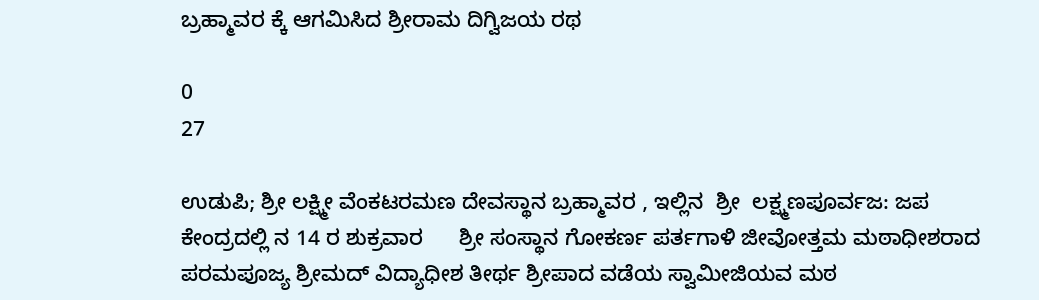ಬ್ರಹ್ಮಾವರ ಕ್ಕೆ ಆಗಮಿಸಿದ ಶ್ರೀರಾಮ ದಿಗ್ವಿಜಯ ರಥ

0
27

ಉಡುಪಿ; ಶ್ರೀ ಲಕ್ಷ್ಮೀ ವೆಂಕಟರಮಣ ದೇವಸ್ಥಾನ ಬ್ರಹ್ಮಾವರ , ಇಲ್ಲಿನ  ಶ್ರೀ  ಲಕ್ಷ್ಮಣಪೂರ್ವಜ: ಜಪ ಕೇಂದ್ರದಲ್ಲಿ ನ 14 ರ ಶುಕ್ರವಾರ      ಶ್ರೀ ಸಂಸ್ಥಾನ ಗೋಕರ್ಣ ಪರ್ತಗಾಳಿ ಜೀವೋತ್ತಮ ಮಠಾಧೀಶರಾದ ಪರಮಪೂಜ್ಯ ಶ್ರೀಮದ್ ವಿದ್ಯಾಧೀಶ ತೀರ್ಥ ಶ್ರೀಪಾದ ವಡೆಯ ಸ್ವಾಮೀಜಿಯವ ಮಠ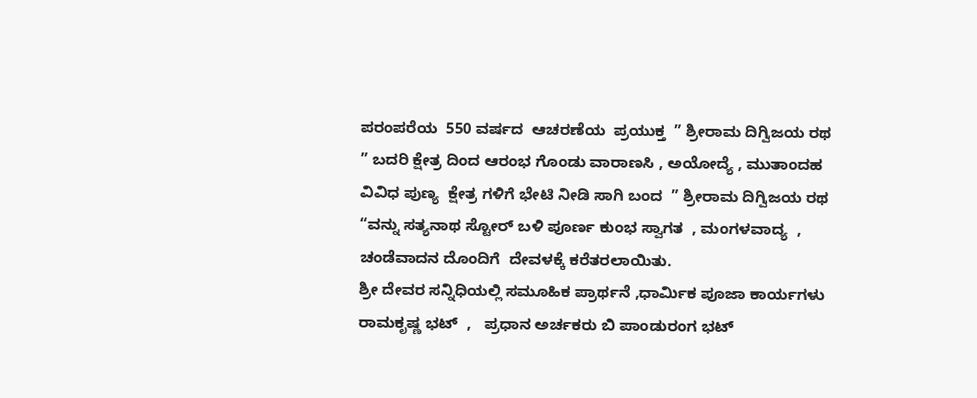ಪರಂಪರೆಯ  550 ವರ್ಷದ  ಆಚರಣೆಯ  ಪ್ರಯುಕ್ತ  ” ಶ್ರೀರಾಮ ದಿಗ್ವಿಜಯ ರಥ  ” ಬದರಿ ಕ್ಷೇತ್ರ ದಿಂದ ಆರಂಭ ಗೊಂಡು ವಾರಾಣಸಿ , ಅಯೋದ್ಯೆ , ಮುತಾಂದಹ ವಿವಿಧ ಪುಣ್ಯ  ಕ್ಷೇತ್ರ ಗಳಿಗೆ ಭೇಟಿ ನೀಡಿ ಸಾಗಿ ಬಂದ  ” ಶ್ರೀರಾಮ ದಿಗ್ವಿಜಯ ರಥ  “ವನ್ನು ಸತ್ಯನಾಥ ಸ್ಟೋರ್ ಬಳಿ ಪೂರ್ಣ ಕುಂಭ ಸ್ವಾಗತ  , ಮಂಗಳವಾದ್ಯ  , ಚಂಡೆವಾದನ ದೊಂದಿಗೆ  ದೇವಳಕ್ಕೆ ಕರೆತರಲಾಯಿತು.                                                                                                                      ಶ್ರೀ ದೇವರ ಸನ್ನಿಧಿಯಲ್ಲಿ ಸಮೂಹಿಕ ಪ್ರಾರ್ಥನೆ ,ಧಾರ್ಮಿಕ ಪೂಜಾ ಕಾರ್ಯಗಳು ರಾಮಕೃಷ್ಣ ಭಟ್  ,   ಪ್ರಧಾನ ಅರ್ಚಕರು ಬಿ ಪಾಂಡುರಂಗ ಭಟ್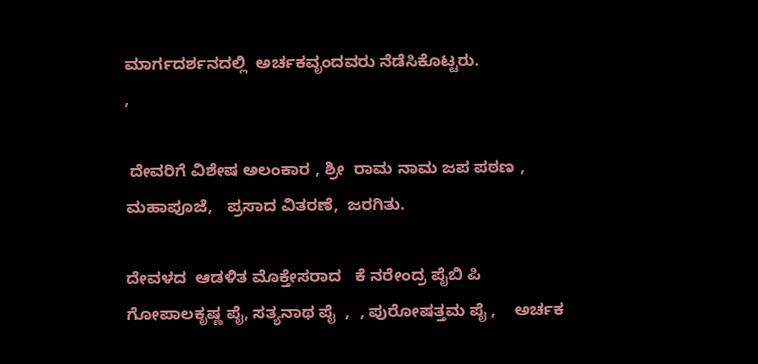ಮಾರ್ಗದರ್ಶನದಲ್ಲಿ  ಅರ್ಚಕವೃಂದವರು ನೆಡೆಸಿಕೊಟ್ಟರು.                                                                                               ,

 ದೇವರಿಗೆ ವಿಶೇಷ ಅಲಂಕಾರ , ಶ್ರೀ  ರಾಮ ನಾಮ ಜಪ ಪಠಣ ,  ಮಹಾಪೂಜೆ,   ಪ್ರಸಾದ ವಿತರಣೆ,  ಜರಗಿತು.

ದೇವಳದ  ಆಡಳಿತ ಮೊಕ್ತೇಸರಾದ   ಕೆ ನರೇಂದ್ರ ಪೈಬಿ ಪಿ  ಗೋಪಾಲಕೃಷ್ಣ ಪೈ, ಸತ್ಯನಾಥ ಪೈ  ,  , ಪುರೋಷತ್ತಮ ಪೈ ,    ಅರ್ಚಕ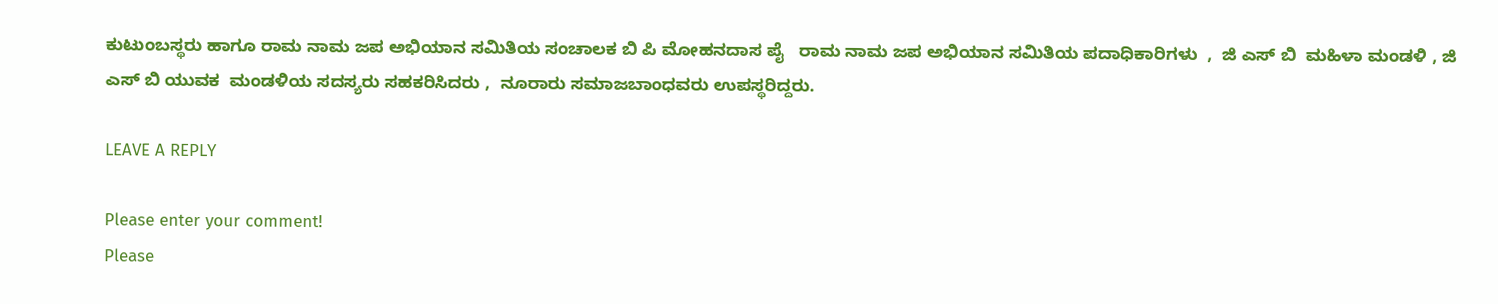ಕುಟುಂಬಸ್ಥರು ಹಾಗೂ ರಾಮ ನಾಮ ಜಪ ಅಭಿಯಾನ ಸಮಿತಿಯ ಸಂಚಾಲಕ ಬಿ ಪಿ ಮೋಹನದಾಸ ಪೈ   ರಾಮ ನಾಮ ಜಪ ಅಭಿಯಾನ ಸಮಿತಿಯ ಪದಾಧಿಕಾರಿಗಳು  ,  ಜಿ ಎಸ್ ಬಿ  ಮಹಿಳಾ ಮಂಡಳಿ , ಜಿ ಎಸ್ ಬಿ ಯುವಕ  ಮಂಡಳಿಯ ಸದಸ್ಯರು ಸಹಕರಿಸಿದರು ,  ನೂರಾರು ಸಮಾಜಬಾಂಧವರು ಉಪಸ್ಥರಿದ್ದರು.

LEAVE A REPLY

Please enter your comment!
Please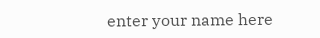enter your name here